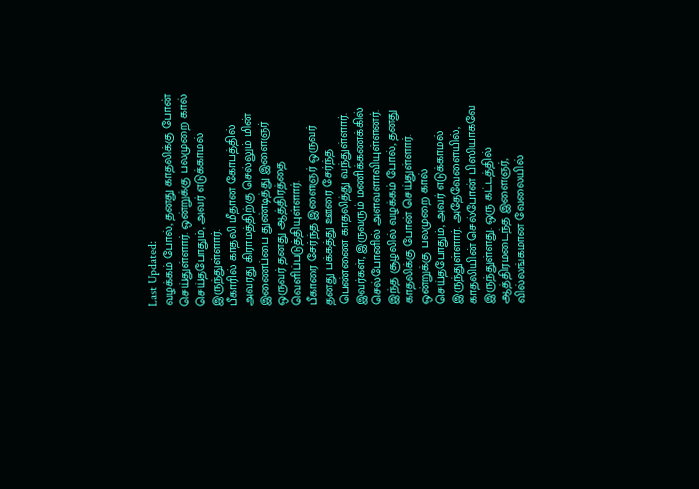Last Updated:
வழக்கம் போல், தனது காதலிக்கு போன் செய்துள்ளார். ஒன்றுக்கு பலமுறை கால் செய்தபோதும், அவர் எடுக்காமல் இருந்துள்ளார்.
பீகாரில் காதலி மீதான கோபத்தில் அவரது கிராமத்திற்கு செல்லும் மின் இணைப்பை துண்டித்து இளைஞர் ஒருவர் தனது ஆத்திரத்தை வெளிப்படுத்தியுள்ளார்.
பீகாரை சேர்ந்த இளைஞர் ஒருவர் தனது பக்கத்து ஊரை சேர்ந்த பெண்ணை காதலித்து வந்துள்ளார். இவர்கள், இருவரும் மணிக்கணக்கில் செல்போனில் அளவளாவியுள்ளனர். இந்த சூழலில் வழக்கம் போல், தனது காதலிக்கு போன் செய்துள்ளார். ஒன்றுக்கு பலமுறை கால் செய்தபோதும், அவர் எடுக்காமல் இருந்துள்ளார். அதேவேளையில், காதலியின் செல்போன் பிஸியாகவே இருந்துள்ளது. ஒரு கட்டத்தில் ஆத்திரமடைந்த இளைஞர், வில்லங்கமான வேலையில்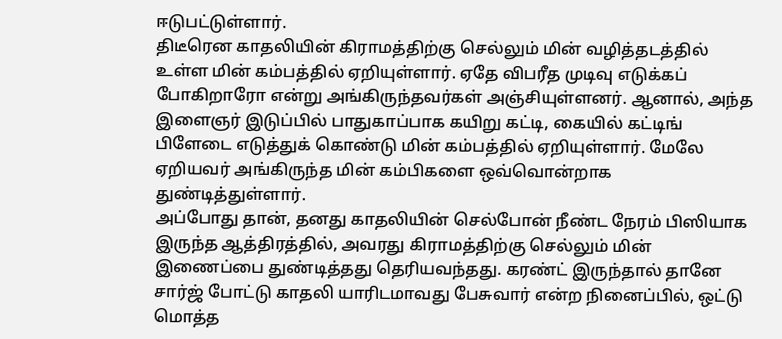ஈடுபட்டுள்ளார்.
திடீரென காதலியின் கிராமத்திற்கு செல்லும் மின் வழித்தடத்தில் உள்ள மின் கம்பத்தில் ஏறியுள்ளார். ஏதே விபரீத முடிவு எடுக்கப் போகிறாரோ என்று அங்கிருந்தவர்கள் அஞ்சியுள்ளனர். ஆனால், அந்த இளைஞர் இடுப்பில் பாதுகாப்பாக கயிறு கட்டி, கையில் கட்டிங் பிளேடை எடுத்துக் கொண்டு மின் கம்பத்தில் ஏறியுள்ளார். மேலே ஏறியவர் அங்கிருந்த மின் கம்பிகளை ஒவ்வொன்றாக துண்டித்துள்ளார்.
அப்போது தான், தனது காதலியின் செல்போன் நீண்ட நேரம் பிஸியாக இருந்த ஆத்திரத்தில், அவரது கிராமத்திற்கு செல்லும் மின் இணைப்பை துண்டித்தது தெரியவந்தது. கரண்ட் இருந்தால் தானே சார்ஜ் போட்டு காதலி யாரிடமாவது பேசுவார் என்ற நினைப்பில், ஒட்டு மொத்த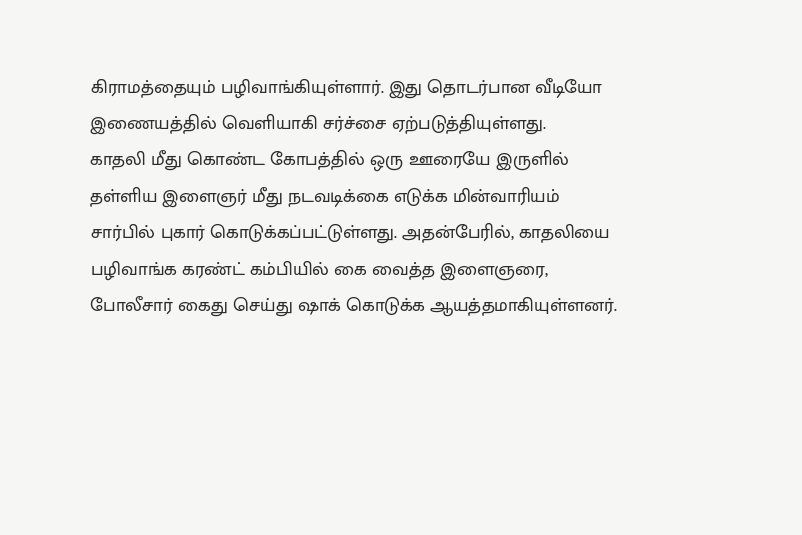கிராமத்தையும் பழிவாங்கியுள்ளார். இது தொடர்பான வீடியோ இணையத்தில் வெளியாகி சர்ச்சை ஏற்படுத்தியுள்ளது.
காதலி மீது கொண்ட கோபத்தில் ஒரு ஊரையே இருளில் தள்ளிய இளைஞர் மீது நடவடிக்கை எடுக்க மின்வாரியம் சார்பில் புகார் கொடுக்கப்பட்டுள்ளது. அதன்பேரில், காதலியை பழிவாங்க கரண்ட் கம்பியில் கை வைத்த இளைஞரை, போலீசார் கைது செய்து ஷாக் கொடுக்க ஆயத்தமாகியுள்ளனர்.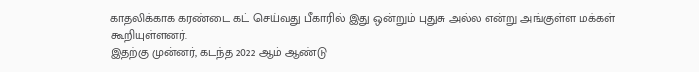காதலிக்காக கரண்டை கட் செய்வது பீகாரில் இது ஒன்றும் புதுசு அல்ல என்று அங்குள்ள மக்கள் கூறியுள்ளனர்.
இதற்கு முன்னர், கடந்த 2022 ஆம் ஆண்டு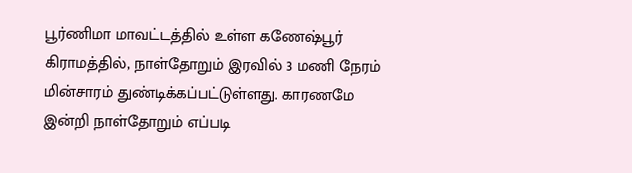பூர்ணிமா மாவட்டத்தில் உள்ள கணேஷ்பூர் கிராமத்தில், நாள்தோறும் இரவில் 3 மணி நேரம் மின்சாரம் துண்டிக்கப்பட்டுள்ளது. காரணமே இன்றி நாள்தோறும் எப்படி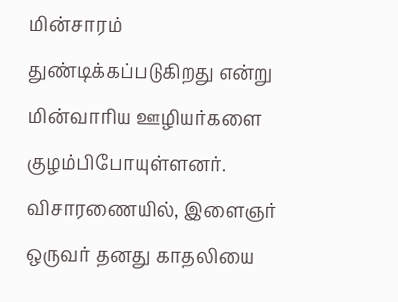மின்சாரம் துண்டிக்கப்படுகிறது என்று மின்வாரிய ஊழியர்களை குழம்பிபோயுள்ளனர். விசாரணையில், இளைஞர் ஒருவர் தனது காதலியை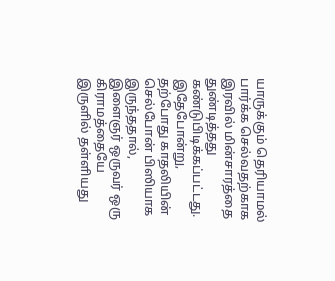யாருக்கும் தெரியாமல் பார்க்க செல்வதற்காக இரவில் மின்சாரத்தை துண்டித்தது கண்டுபிடிக்கப்பட்டது. இதேபோன்று, தற்போது காதலியின் செல்போன் பிஸியாக இருந்ததால், இளைஞர் ஒருவர் ஒரு கிராமத்தையே இருளில் தள்ளியது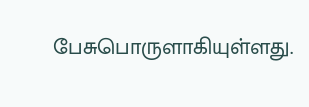பேசுபொருளாகியுள்ளது.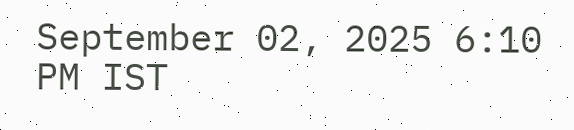September 02, 2025 6:10 PM IST